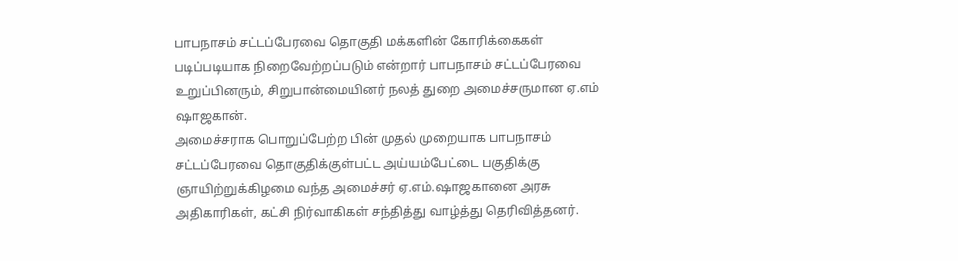பாபநாசம் சட்டப்பேரவை தொகுதி மக்களின் கோரிக்கைகள் படிப்படியாக நிறைவேற்றப்படும் என்றார் பாபநாசம் சட்டப்பேரவை உறுப்பினரும், சிறுபான்மையினர் நலத் துறை அமைச்சருமான ஏ.எம் ஷாஜகான்.
அமைச்சராக பொறுப்பேற்ற பின் முதல் முறையாக பாபநாசம் சட்டப்பேரவை தொகுதிக்குள்பட்ட அய்யம்பேட்டை பகுதிக்கு ஞாயிற்றுக்கிழமை வந்த அமைச்சர் ஏ.எம்.ஷாஜகானை அரசு அதிகாரிகள், கட்சி நிர்வாகிகள் சந்தித்து வாழ்த்து தெரிவித்தனர்.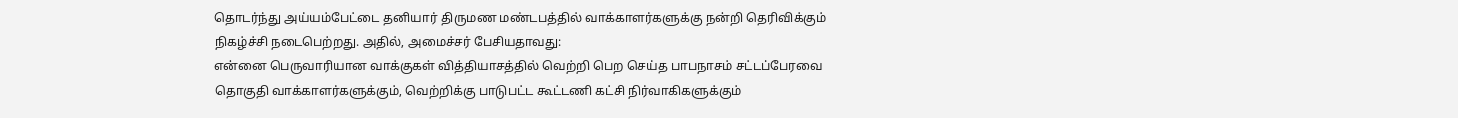தொடர்ந்து அய்யம்பேட்டை தனியார் திருமண மண்டபத்தில் வாக்காளர்களுக்கு நன்றி தெரிவிக்கும் நிகழ்ச்சி நடைபெற்றது. அதில், அமைச்சர் பேசியதாவது:
என்னை பெருவாரியான வாக்குகள் வித்தியாசத்தில் வெற்றி பெற செய்த பாபநாசம் சட்டப்பேரவை தொகுதி வாக்காளர்களுக்கும், வெற்றிக்கு பாடுபட்ட கூட்டணி கட்சி நிர்வாகிகளுக்கும்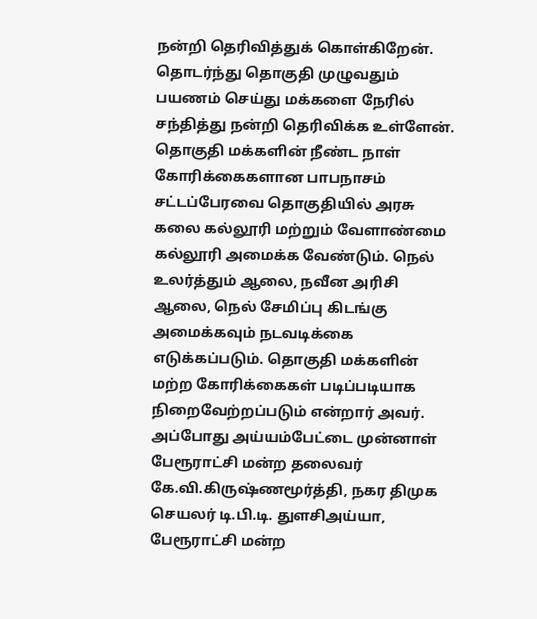நன்றி தெரிவித்துக் கொள்கிறேன். தொடர்ந்து தொகுதி முழுவதும் பயணம் செய்து மக்களை நேரில் சந்தித்து நன்றி தெரிவிக்க உள்ளேன்.
தொகுதி மக்களின் நீண்ட நாள் கோரிக்கைகளான பாபநாசம் சட்டப்பேரவை தொகுதியில் அரசு கலை கல்லூரி மற்றும் வேளாண்மை கல்லூரி அமைக்க வேண்டும். நெல் உலர்த்தும் ஆலை, நவீன அரிசி ஆலை, நெல் சேமிப்பு கிடங்கு அமைக்கவும் நடவடிக்கை எடுக்கப்படும். தொகுதி மக்களின் மற்ற கோரிக்கைகள் படிப்படியாக நிறைவேற்றப்படும் என்றார் அவர்.
அப்போது அய்யம்பேட்டை முன்னாள் பேரூராட்சி மன்ற தலைவர் கே.வி.கிருஷ்ணமூர்த்தி, நகர திமுக செயலர் டி.பி.டி. துளசிஅய்யா, பேரூராட்சி மன்ற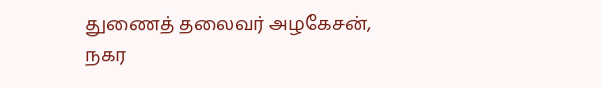துணைத் தலைவர் அழகேசன், நகர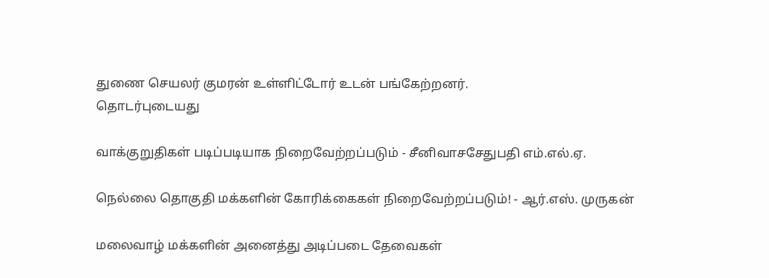துணை செயலர் குமரன் உள்ளிட்டோர் உடன் பங்கேற்றனர்.
தொடர்புடையது

வாக்குறுதிகள் படிப்படியாக நிறைவேற்றப்படும் - சீனிவாசசேதுபதி எம்.எல்.ஏ.

நெல்லை தொகுதி மக்களின் கோரிக்கைகள் நிறைவேற்றப்படும்! - ஆர்.எஸ். முருகன்

மலைவாழ் மக்களின் அனைத்து அடிப்படை தேவைகள்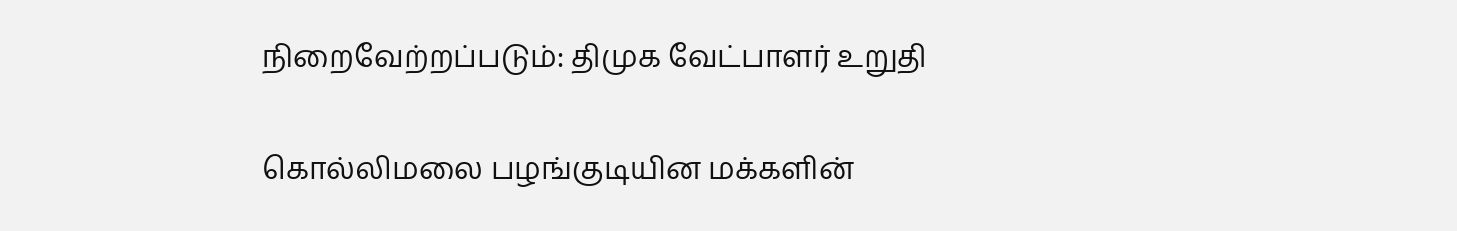நிறைவேற்றப்படும்: திமுக வேட்பாளர் உறுதி

கொல்லிமலை பழங்குடியின மக்களின்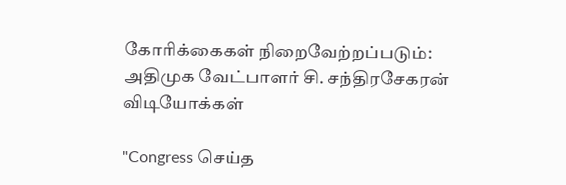கோரிக்கைகள் நிறைவேற்றப்படும்: அதிமுக வேட்பாளர் சி. சந்திரசேகரன்
விடியோக்கள்

"Congress செய்த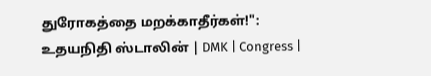துரோகத்தை மறக்காதீர்கள்!": உதயநிதி ஸ்டாலின் | DMK | Congress |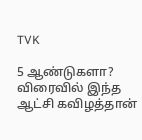TVK

5 ஆண்டுகளா? விரைவில் இந்த ஆட்சி கவிழத்தான்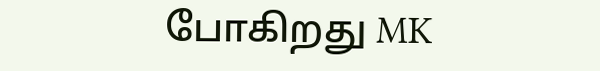போகிறது MK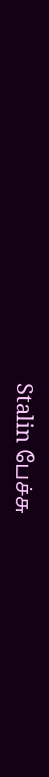Stalin பேச்சு